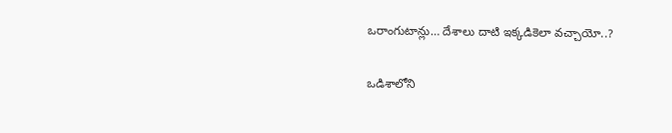ఒరాంగుటాన్లు… దేశాలు దాటి ఇక్కడికెలా వచ్చాయో..?

ఒడిశాలోని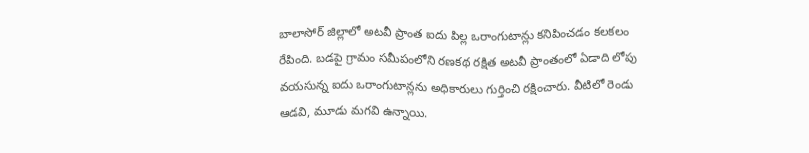బాలాసోర్‌ జిల్లాలో అటవీ ప్రాంత ఐదు పిల్ల ఒరాంగుటాన్లు కనిపించడం కలకలం రేపింది. బడపై గ్రామం సమీపంలోని రణకథ రక్షిత అటవీ ప్రాంతంలో ఏడాది లోపు వయసున్న ఐదు ఒరాంగుటాన్లను అధికారులు గుర్తించి రక్షించారు. వీటిలో రెండు ఆడవి, మూడు మగవి ఉన్నాయి.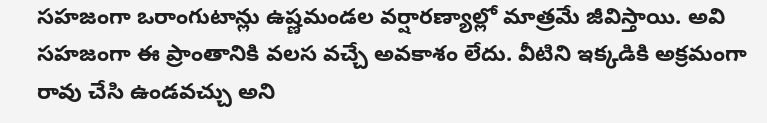సహజంగా ఒరాంగుటాన్లు ఉష్ణమండల వర్షారణ్యాల్లో మాత్రమే జీవిస్తాయి. అవి సహజంగా ఈ ప్రాంతానికి వలస వచ్చే అవకాశం లేదు. వీటిని ఇక్కడికి అక్రమంగా రావు చేసి ఉండవచ్చు అని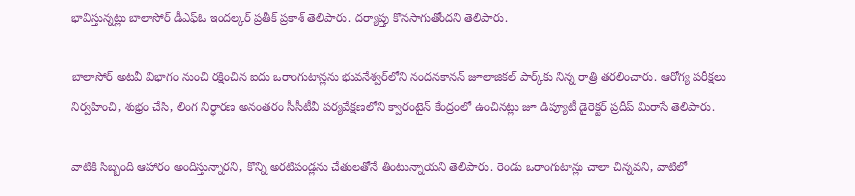భావిస్తున్నట్లు బాలాసోర్‌ డీఎఫ్‌ఓ ఇందల్కర్‌ ప్రతీక్‌ ప్రకాశ్‌ తెలిపారు. దర్యాప్తు కొనసాగుతోందని తెలిపారు.

బాలాసోర్‌ అటవీ విభాగం నుంచి రక్షించిన ఐదు ఒరాంగుటాన్లను భువనేశ్వర్‌లోని నందనకానన్‌ జూలాజికల్‌ పార్క్‌కు నిన్న రాత్రి తరలించారు. ఆరోగ్య పరీక్షలు నిర్వహించి, శుభ్రం చేసి, లింగ నిర్ధారణ అనంతరం సీసీటీవీ పర్యవేక్షణలోని క్వారంటైన్‌ కేంద్రంలో ఉంచినట్లు జూ డిప్యూటీ డైరెక్టర్‌ ప్రదీప్‌ మిరాసే తెలిపారు.

వాటికి సిబ్బంది ఆహారం అందిస్తున్నారని, కొన్ని అరటిపండ్లను చేతులతోనే తింటున్నాయని తెలిపారు. రెండు ఒరాంగుటాన్లు చాలా చిన్నవని, వాటిలో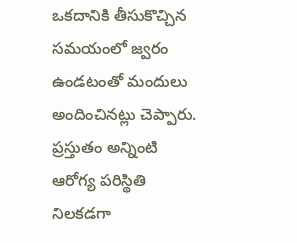ఒకదానికి తీసుకొచ్చిన సమయంలో జ్వరం ఉండటంతో మందులు అందించినట్లు చెప్పారు. ప్రస్తుతం అన్నింటి ఆరోగ్య పరిస్థితి నిలకడగా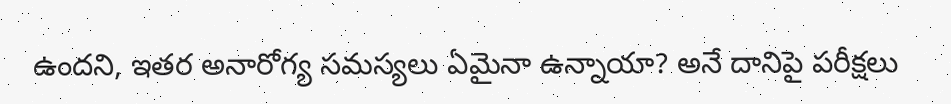ఉందని, ఇతర అనారోగ్య సమస్యలు ఏమైనా ఉన్నాయా? అనే దానిపై పరీక్షలు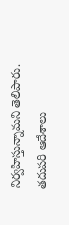నిర్వహిస్తున్నామని తెలిపారు. తదుపరి ఆదేశాలు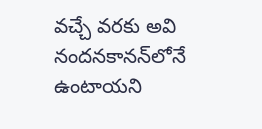వచ్చే వరకు అవి నందనకానన్‌లోనే ఉంటాయని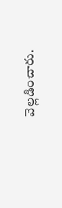వెల్లడించారు.